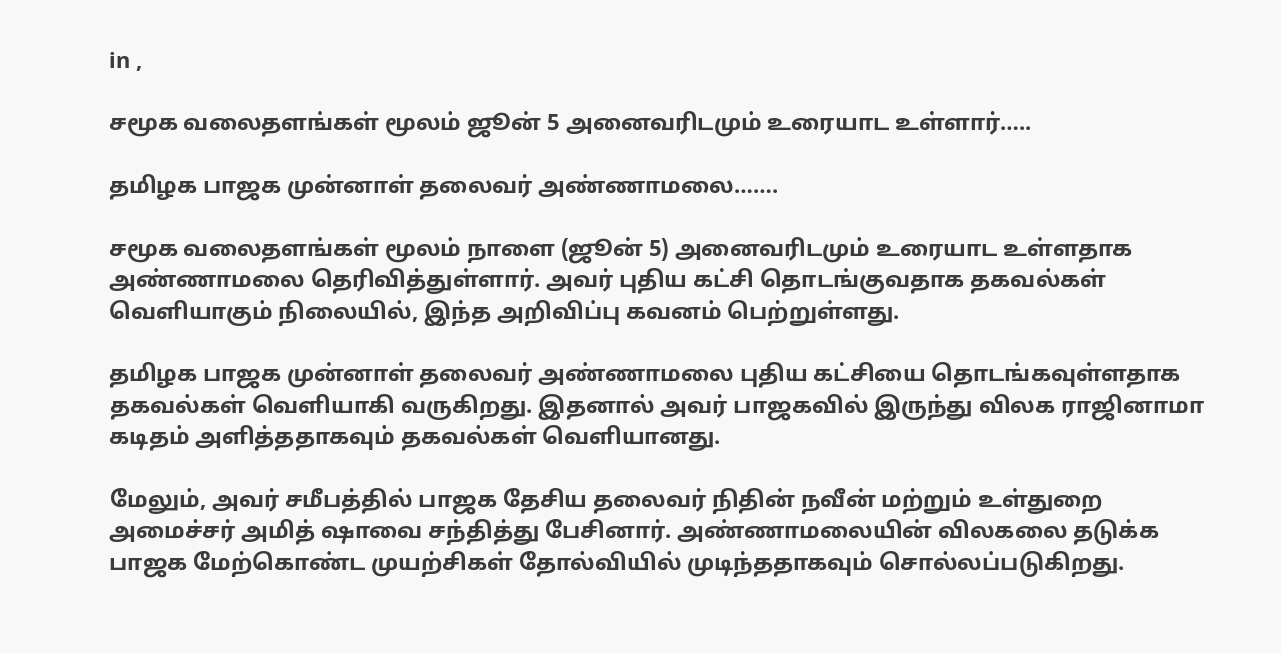in ,

சமூக வலைதளங்கள் மூலம் ஜூன் 5 அனைவரிடமும் உரையாட உள்ளார்…..

தமிழக பாஜக முன்னாள் தலைவர் அண்ணாமலை…….

சமூக வலைதளங்கள் மூலம் நாளை (ஜூன் 5) அனைவரிடமும் உரையாட உள்ளதாக அண்ணாமலை தெரிவித்துள்ளார். அவர் புதிய கட்சி தொடங்குவதாக தகவல்கள் வெளியாகும் நிலையில், இந்த அறிவிப்பு கவனம் பெற்றுள்ளது.

தமிழக பாஜக முன்னாள் தலைவர் அண்ணாமலை புதிய கட்சியை தொடங்கவுள்ளதாக தகவல்கள் வெளியாகி வருகிறது. இதனால் அவர் பாஜகவில் இருந்து விலக ராஜினாமா கடிதம் அளித்ததாகவும் தகவல்கள் வெளியானது.

மேலும், அவர் சமீபத்தில் பாஜக தேசிய தலைவர் நிதின் நவீன் மற்றும் உள்துறை அமைச்சர் அமித் ஷாவை சந்தித்து பேசினார். அண்ணாமலையின் விலகலை தடுக்க பாஜக மேற்கொண்ட முயற்சிகள் தோல்வியில் முடிந்ததாகவும் சொல்லப்படுகிறது.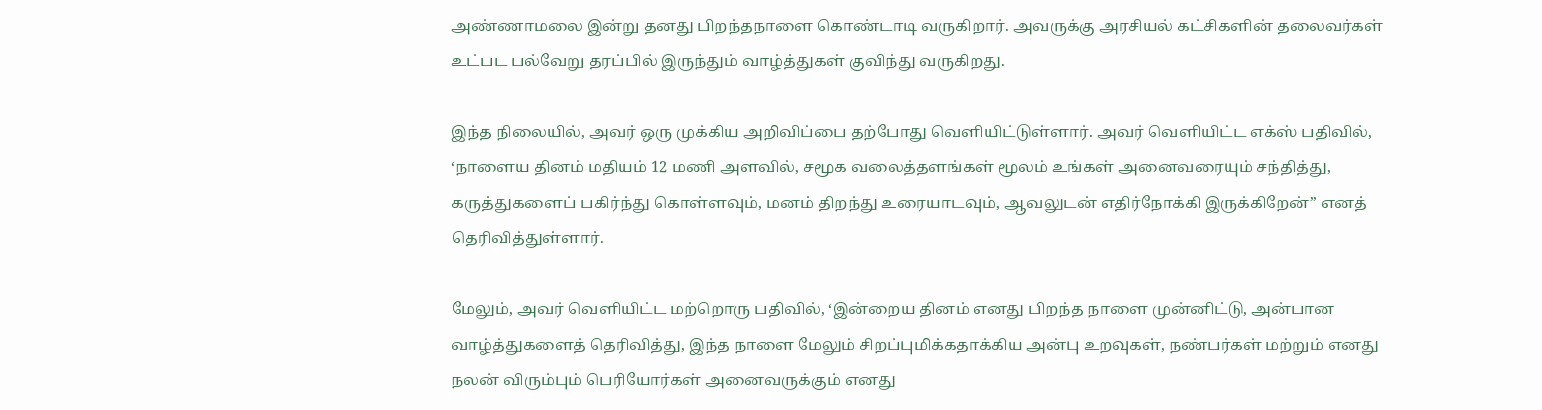அண்ணாமலை இன்று தனது பிறந்தநாளை கொண்டாடி வருகிறார். அவருக்கு அரசியல் கட்சிகளின் தலைவர்கள் உட்பட பல்வேறு தரப்பில் இருந்தும் வாழ்த்துகள் குவிந்து வருகிறது.

இந்த நிலையில், அவர் ஒரு முக்கிய அறிவிப்பை தற்போது வெளியிட்டுள்ளார். அவர் வெளியிட்ட எக்ஸ் பதிவில், ‘நாளைய தினம் மதியம் 12 மணி அளவில், சமூக வலைத்தளங்கள் மூலம் உங்கள் அனைவரையும் சந்தித்து, கருத்துகளைப் பகிர்ந்து கொள்ளவும், மனம் திறந்து உரையாடவும், ஆவலுடன் எதிர்நோக்கி இருக்கிறேன்” எனத் தெரிவித்துள்ளார்.

மேலும், அவர் வெளியிட்ட மற்றொரு பதிவில், ‘இன்றைய தினம் எனது பிறந்த நாளை முன்னிட்டு, அன்பான வாழ்த்துகளைத் தெரிவித்து, இந்த நாளை மேலும் சிறப்புமிக்கதாக்கிய அன்பு உறவுகள், நண்பர்கள் மற்றும் எனது நலன் விரும்பும் பெரியோர்கள் அனைவருக்கும் எனது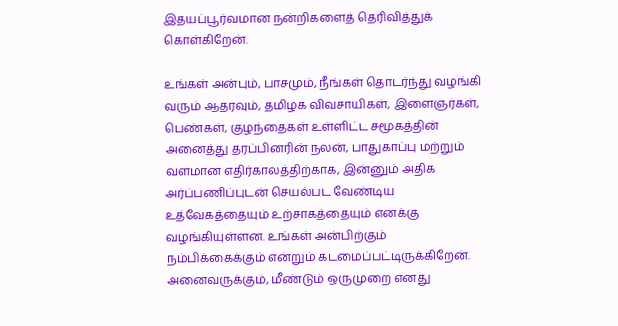இதயப்பூர்வமான நன்றிகளைத் தெரிவித்துக் கொள்கிறேன்.

உங்கள் அன்பும், பாசமும், நீங்கள் தொடர்ந்து வழங்கி வரும் ஆதரவும், தமிழக விவசாயிகள், இளைஞர்கள், பெண்கள், குழந்தைகள் உள்ளிட்ட சமூகத்தின் அனைத்து தரப்பினரின் நலன், பாதுகாப்பு மற்றும் வளமான எதிர்காலத்திற்காக, இன்னும் அதிக அர்ப்பணிப்புடன் செயல்பட வேண்டிய உத்வேகத்தையும் உற்சாகத்தையும் எனக்கு வழங்கியுள்ளன. உங்கள் அன்பிற்கும் நம்பிக்கைக்கும் என்றும் கடமைப்பட்டிருக்கிறேன். அனைவருக்கும், மீண்டும் ஒருமுறை எனது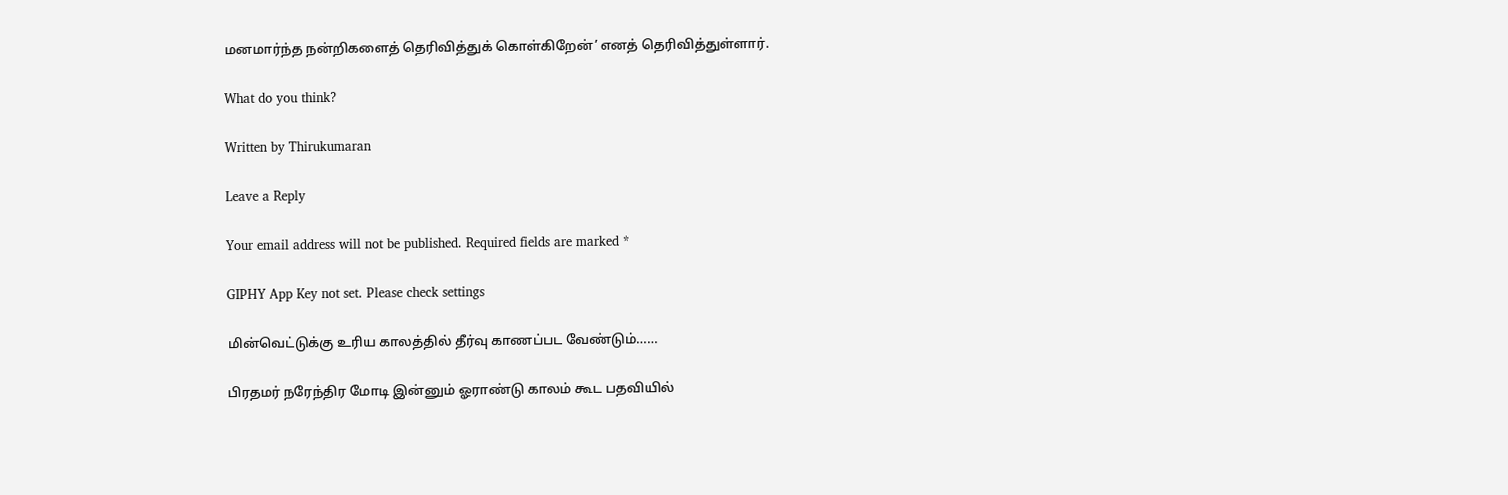மனமார்ந்த நன்றிகளைத் தெரிவித்துக் கொள்கிறேன்’ எனத் தெரிவித்துள்ளார்.

What do you think?

Written by Thirukumaran

Leave a Reply

Your email address will not be published. Required fields are marked *

GIPHY App Key not set. Please check settings

மின்வெட்டுக்கு உரிய காலத்தில் தீர்வு காணப்பட வேண்டும்……

பிரதமர் நரேந்திர மோடி இன்னும் ஓராண்டு காலம் கூட பதவியில்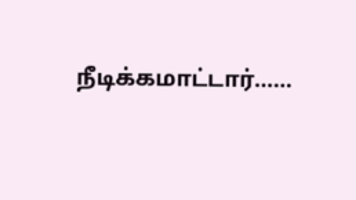நீடிக்கமாட்டார்……